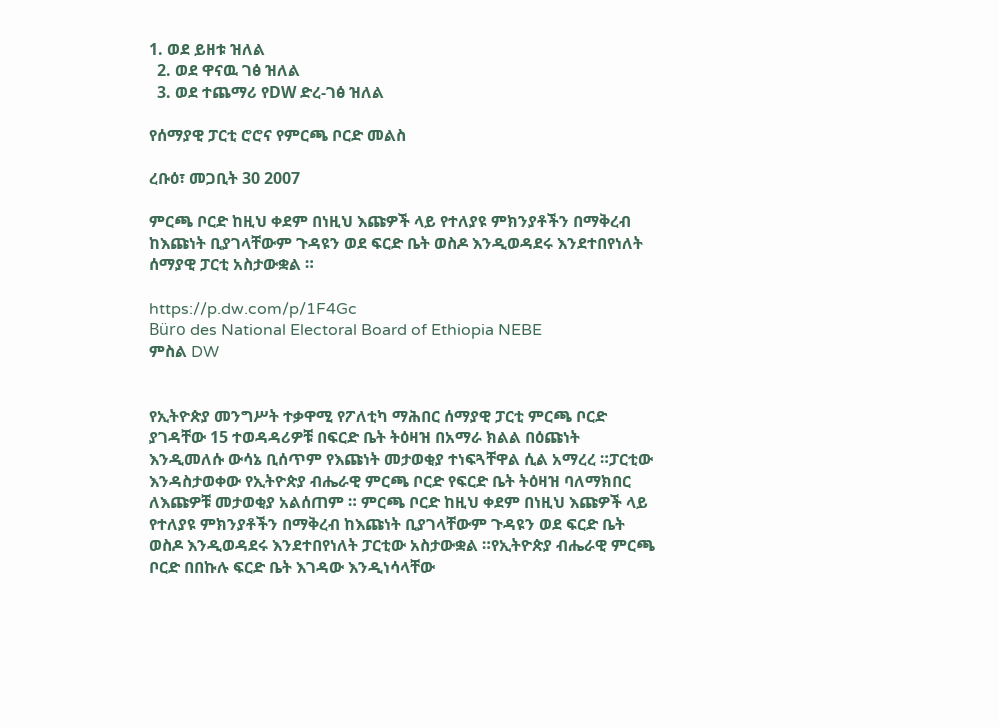1. ወደ ይዘቱ ዝለል
  2. ወደ ዋናዉ ገፅ ዝለል
  3. ወደ ተጨማሪ የDW ድረ-ገፅ ዝለል

የሰማያዊ ፓርቲ ሮሮና የምርጫ ቦርድ መልስ

ረቡዕ፣ መጋቢት 30 2007

ምርጫ ቦርድ ከዚህ ቀደም በነዚህ እጩዎች ላይ የተለያዩ ምክንያቶችን በማቅረብ ከእጩነት ቢያገላቸውም ጉዳዩን ወደ ፍርድ ቤት ወስዶ እንዲወዳደሩ እንደተበየነለት ሰማያዊ ፓርቲ አስታውቋል ።

https://p.dw.com/p/1F4Gc
Büro des National Electoral Board of Ethiopia NEBE
ምስል DW


የኢትዮጵያ መንግሥት ተቃዋሚ የፖለቲካ ማሕበር ሰማያዊ ፓርቲ ምርጫ ቦርድ ያገዳቸው 15 ተወዳዳሪዎቹ በፍርድ ቤት ትዕዛዝ በአማራ ክልል በዕጩነት እንዲመለሱ ውሳኔ ቢሰጥም የእጩነት መታወቂያ ተነፍጓቸዋል ሲል አማረረ ።ፓርቲው እንዳስታወቀው የኢትዮጵያ ብሔራዊ ምርጫ ቦርድ የፍርድ ቤት ትዕዛዝ ባለማክበር ለእጩዎቹ መታወቂያ አልሰጠም ። ምርጫ ቦርድ ከዚህ ቀደም በነዚህ እጩዎች ላይ የተለያዩ ምክንያቶችን በማቅረብ ከእጩነት ቢያገላቸውም ጉዳዩን ወደ ፍርድ ቤት ወስዶ እንዲወዳደሩ እንደተበየነለት ፓርቲው አስታውቋል ።የኢትዮጵያ ብሔራዊ ምርጫ ቦርድ በበኩሉ ፍርድ ቤት እገዳው እንዲነሳላቸው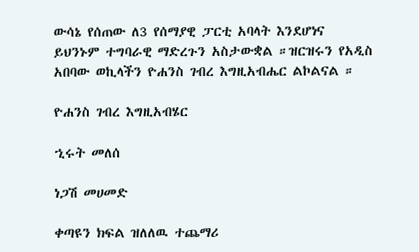ውሳኔ የሰጠው ለ3 የሰማያዊ ፓርቲ አባላት እንደሆነና ይህንኑም ተግባራዊ ማድረጉን አስታውቋል ።ዝርዝሩን የአዲስ አበባው ወኪላችን ዮሐንስ ገብረ እግዚአብሔር ልኮልናል ።

ዮሐንስ ገብረ እግዚአብሄር

ኂሩት መለሰ

ነጋሽ መሀመድ

ቀጣዩን ክፍል ዝለለዉ ተጨማሪ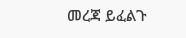መረጃ ይፈልጉ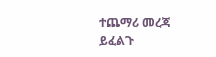ተጨማሪ መረጃ ይፈልጉ